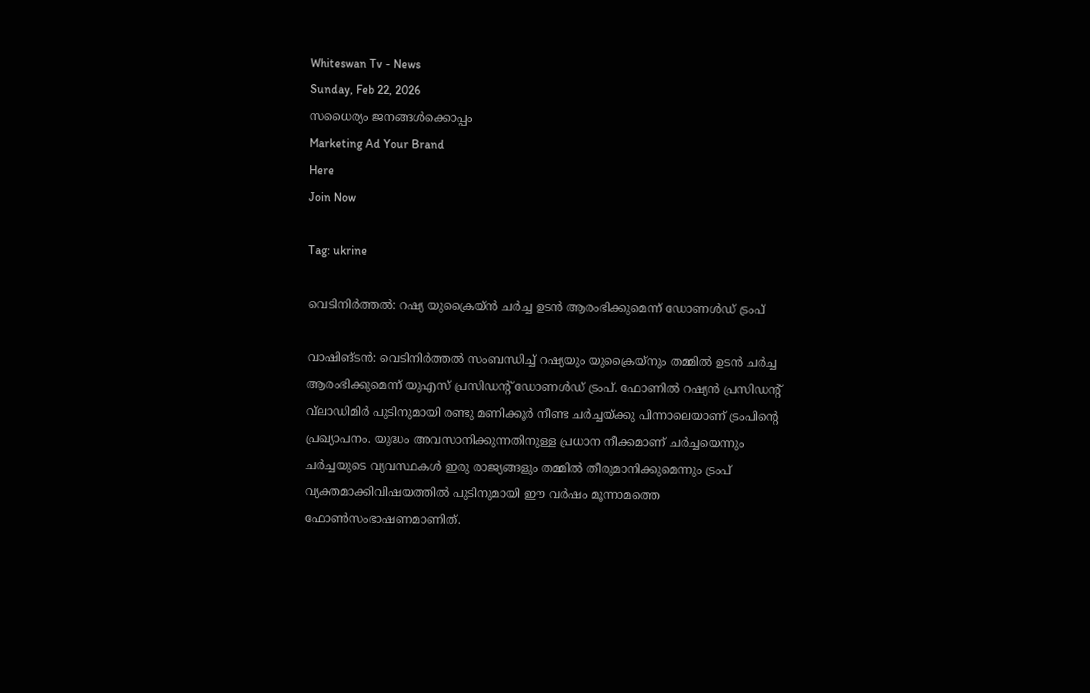Whiteswan Tv - News
Sunday, Feb 22, 2026
സധൈര്യം ജനങ്ങൾക്കൊപ്പം
Marketing Ad Your Brand
Here
Join Now

Tag: ukrine

വെടിനിര്‍ത്തല്‍: റഷ്യ യുക്രൈയ്ന്‍ ചര്‍ച്ച ഉടന്‍ ആരംഭിക്കുമെന്ന് ഡോണള്‍ഡ് ട്രംപ്

വാഷിങ്ടന്‍: വെടിനിര്‍ത്തല്‍ സംബന്ധിച്ച് റഷ്യയും യുക്രൈയ്നും തമ്മില്‍ ഉടന്‍ ചര്‍ച്ച ആരംഭിക്കുമെന്ന് യുഎസ് പ്രസിഡന്റ് ഡോണള്‍ഡ് ട്രംപ്. ഫോണില്‍ റഷ്യന്‍ പ്രസിഡന്റ് വ്‌ലാഡിമിര്‍ പുടിനുമായി രണ്ടു മണിക്കൂര്‍ നീണ്ട ചര്‍ച്ചയ്ക്കു പിന്നാലെയാണ് ട്രംപിന്റെ പ്രഖ്യാപനം. യുദ്ധം അവസാനിക്കുന്നതിനുള്ള പ്രധാന നീക്കമാണ് ചര്‍ച്ചയെന്നും ചര്‍ച്ചയുടെ വ്യവസ്ഥകള്‍ ഇരു രാജ്യങ്ങളും തമ്മില്‍ തീരുമാനിക്കുമെന്നും ട്രംപ് വ്യക്തമാക്കിവിഷയത്തില്‍ പുടിനുമായി ഈ വര്‍ഷം മൂന്നാമത്തെ ഫോണ്‍സംഭാഷണമാണിത്.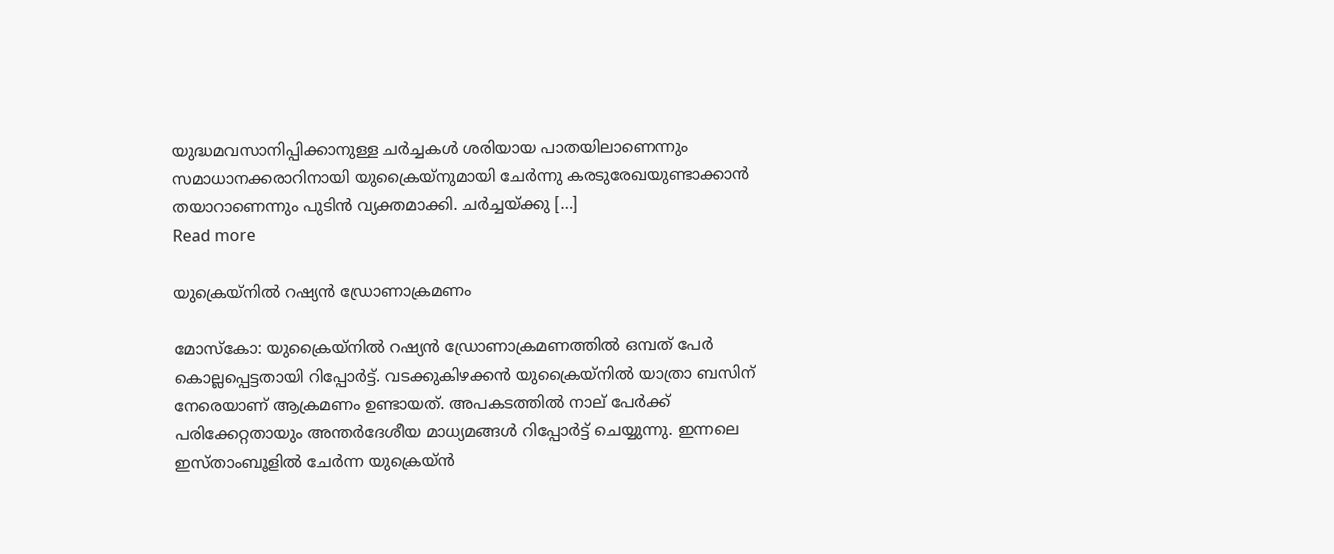യുദ്ധമവസാനിപ്പിക്കാനുള്ള ചര്‍ച്ചകള്‍ ശരിയായ പാതയിലാണെന്നും സമാധാനക്കരാറിനായി യുക്രൈയ്‌നുമായി ചേര്‍ന്നു കരടുരേഖയുണ്ടാക്കാന്‍ തയാറാണെന്നും പുടിന്‍ വ്യക്തമാക്കി. ചര്‍ച്ചയ്ക്കു […]
Read more

യുക്രെയ്നിൽ റഷ്യന്‍ ഡ്രോണാക്രമണം

മോസ്കോ: യുക്രൈയ്നിൽ റഷ്യന്‍ ഡ്രോണാക്രമണത്തിൽ ഒമ്പത് പേർ കൊല്ലപ്പെട്ടതായി റിപ്പോർട്ട്. വടക്കുകിഴക്കൻ യുക്രൈയ്നിൽ യാത്രാ ബസിന് നേരെയാണ് ആക്രമണം ഉണ്ടായത്. അപകടത്തിൽ നാല് പേർക്ക് പരിക്കേറ്റതായും അന്തർദേശീയ മാധ്യമങ്ങൾ റിപ്പോർട്ട് ചെയ്യുന്നു. ഇന്നലെ ഇസ്താംബൂളിൽ ചേർന്ന യുക്രെയ്ൻ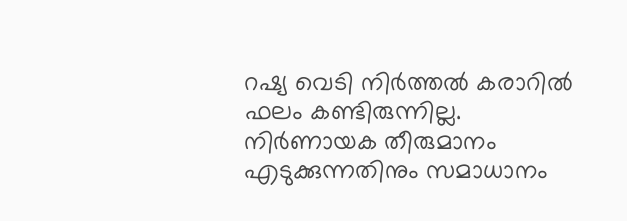റഷ്യ വെടി നിർത്തൽ കരാറിൽ ഫലം കണ്ടിരുന്നില്ല. നിർണായക തീരുമാനം എടുക്കുന്നതിനും സമാധാനം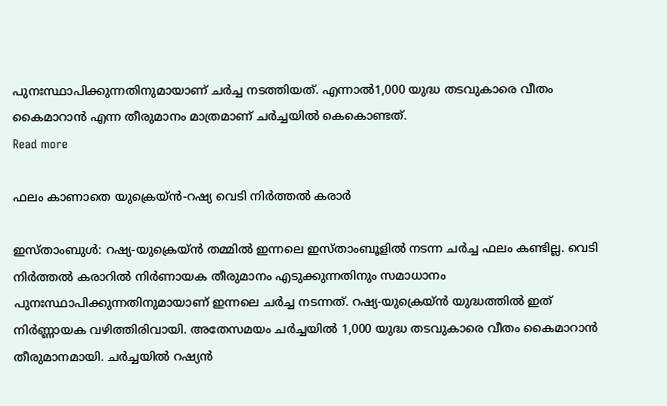പുനഃസ്ഥാപിക്കുന്നതിനുമായാണ് ചർച്ച നടത്തിയത്. എന്നാൽ1,000 യുദ്ധ തടവുകാരെ വീതം കൈമാറാൻ എന്ന തീരുമാനം മാത്രമാണ് ചർച്ചയിൽ കെകൊണ്ടത്.
Read more

ഫലം കാണാതെ യുക്രെയ്ൻ-റഷ്യ വെടി നിർത്തൽ കരാർ

ഇസ്താംബുൾ: റഷ്യ-യുക്രെയ്ൻ തമ്മിൽ ഇന്നലെ ഇസ്താംബൂളിൽ നടന്ന ചർച്ച ഫലം കണ്ടില്ല. വെടി നിർത്തൽ കരാറിൽ നിർണായക തീരുമാനം എടുക്കുന്നതിനും സമാധാനം പുനഃസ്ഥാപിക്കുന്നതിനുമായാണ് ഇന്നലെ ചർച്ച നടന്നത്. റഷ്യ-യുക്രെയ്ൻ യുദ്ധത്തിൽ ഇത് നിർണ്ണായക വഴിത്തിരിവായി. അതേസമയം ചർച്ചയിൽ 1,000 യുദ്ധ തടവുകാരെ വീതം കൈമാറാൻ തീരുമാനമായി. ചർച്ചയിൽ റഷ്യൻ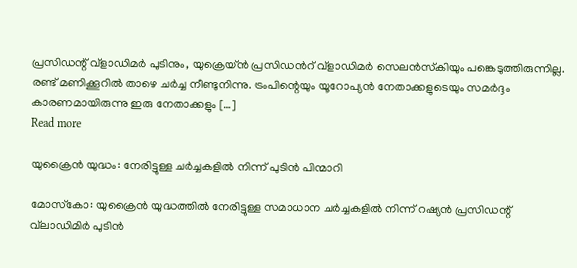പ്രസിഡന്റ് വ്‌ളാഡിമർ പുടിനും, യുക്രെയ്ൻ പ്രസിഡന്‍റ് വ്ളാഡിമർ സെലന്‍സ്‌കിയും പങ്കെടുത്തിരുന്നില്ല. രണ്ട് മണിക്കൂറിൽ താഴെ ചർച്ച നീണ്ടുനിന്നു. ട്രംപിന്റെയും യൂറോപ്യൻ നേതാക്കളുടെയും സമർദ്ദം കാരണമായിരുന്നു ഇരു നേതാക്കളും […]
Read more

യുക്രൈന്‍ യുദ്ധം: നേരിട്ടുള്ള ചര്‍ച്ചകളില്‍ നിന്ന് പുടിന്‍ പിന്മാറി

മോസ്‌കോ: യുക്രൈന്‍ യുദ്ധത്തില്‍ നേരിട്ടുള്ള സമാധാന ചര്‍ച്ചകളില്‍ നിന്ന് റഷ്യന്‍ പ്രസിഡന്റ് വ്‌ലാഡിമിര്‍ പുടിന്‍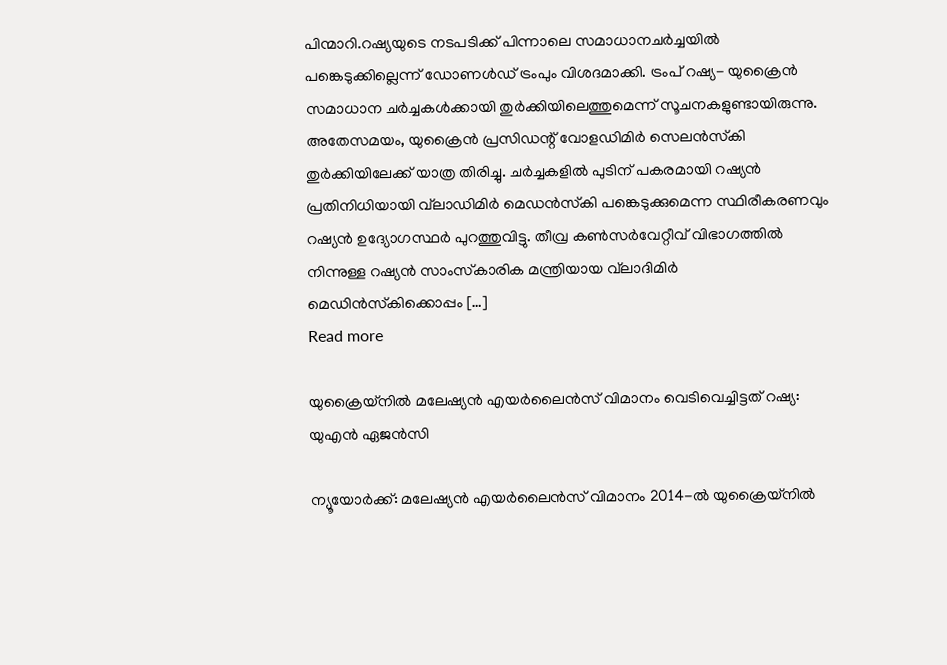പിന്മാറി.റഷ്യയുടെ നടപടിക്ക് പിന്നാലെ സമാധാനചര്‍ച്ചയില്‍ പങ്കെടുക്കില്ലെന്ന് ഡോണള്‍ഡ് ട്രംപും വിശദമാക്കി. ട്രംപ് റഷ്യ- യുക്രൈന്‍ സമാധാന ചര്‍ച്ചകള്‍ക്കായി തുര്‍ക്കിയിലെത്തുമെന്ന് സൂചനകളുണ്ടായിരുന്നു. അതേസമയം, യുക്രൈന്‍ പ്രസിഡന്റ് വോളഡിമിര്‍ സെലന്‍സ്‌കി തുര്‍ക്കിയിലേക്ക് യാത്ര തിരിച്ചു. ചര്‍ച്ചകളില്‍ പുടിന് പകരമായി റഷ്യന്‍ പ്രതിനിധിയായി വ്‌ലാഡിമിര്‍ മെഡന്‍സ്‌കി പങ്കെടുക്കുമെന്ന സ്ഥിരീകരണവും റഷ്യന്‍ ഉദ്യോഗസ്ഥര്‍ പുറത്തുവിട്ടു. തീവ്ര കണ്‍സര്‍വേറ്റീവ് വിഭാഗത്തില്‍ നിന്നുള്ള റഷ്യന്‍ സാംസ്‌കാരിക മന്ത്രിയായ വ്‌ലാദിമിര്‍ മെഡിന്‍സ്‌കിക്കൊപ്പം […]
Read more

യുക്രൈയ്നില്‍ മലേഷ്യന്‍ എയര്‍ലൈന്‍സ് വിമാനം വെടിവെച്ചിട്ടത് റഷ്യ: യുഎന്‍ ഏജന്‍സി

ന്യൂയോര്‍ക്ക്: മലേഷ്യന്‍ എയര്‍ലൈന്‍സ് വിമാനം 2014-ല്‍ യുക്രൈയ്നില്‍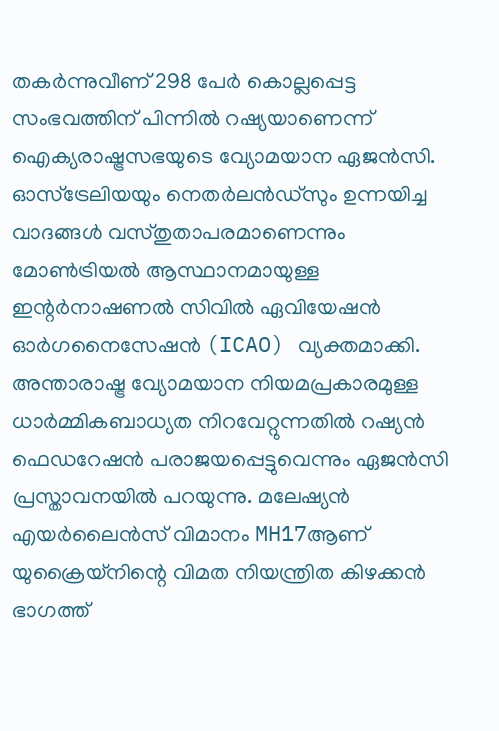തകര്‍ന്നുവീണ് 298 പേര്‍ കൊല്ലപ്പെട്ട സംഭവത്തിന് പിന്നില്‍ റഷ്യയാണെന്ന് ഐക്യരാഷ്ട്രസഭയുടെ വ്യോമയാന ഏജന്‍സി. ഓസ്ട്രേലിയയും നെതര്‍ലന്‍ഡ്സും ഉന്നയിച്ച വാദങ്ങള്‍ വസ്തുതാപരമാണെന്നും മോണ്‍ട്രിയല്‍ ആസ്ഥാനമായുള്ള ഇന്റര്‍നാഷണല്‍ സിവില്‍ ഏവിയേഷന്‍ ഓര്‍ഗനൈസേഷന്‍ (ICAO) വ്യക്തമാക്കി. അന്താരാഷ്ട്ര വ്യോമയാന നിയമപ്രകാരമുള്ള ധാര്‍മ്മികബാധ്യത നിറവേറ്റുന്നതില്‍ റഷ്യന്‍ ഫെഡറേഷന്‍ പരാജയപ്പെട്ടുവെന്നും ഏജന്‍സി പ്രസ്താവനയില്‍ പറയുന്നു. മലേഷ്യന്‍ എയര്‍ലൈന്‍സ് വിമാനം MH17ആണ് യുക്രൈയ്നിന്റെ വിമത നിയന്ത്രിത കിഴക്കന്‍ ഭാഗത്ത്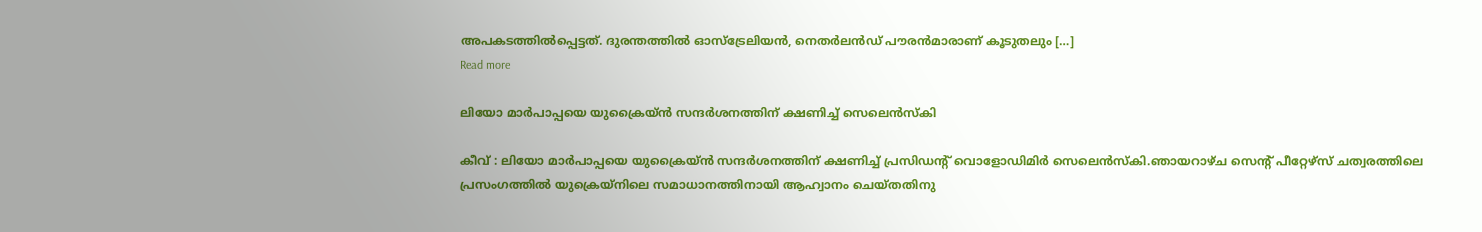അപകടത്തില്‍പ്പെട്ടത്. ദുരന്തത്തില്‍ ഓസ്ട്രേലിയന്‍, നെതര്‍ലന്‍ഡ് പൗരന്‍മാരാണ് കൂടുതലും […]
Read more

ലിയോ മാര്‍പാപ്പയെ യുക്രൈയ്ന്‍ സന്ദര്‍ശനത്തിന് ക്ഷണിച്ച് സെലെന്‍സ്‌കി

കീവ് : ലിയോ മാര്‍പാപ്പയെ യുക്രൈയ്ന്‍ സന്ദര്‍ശനത്തിന് ക്ഷണിച്ച് പ്രസിഡന്റ് വൊളോഡിമിര്‍ സെലെന്‍സ്‌കി.ഞായറാഴ്ച സെന്റ് പീറ്റേഴ്‌സ് ചത്വരത്തിലെ പ്രസംഗത്തില്‍ യുക്രെയ്‌നിലെ സമാധാനത്തിനായി ആഹ്വാനം ചെയ്തതിനു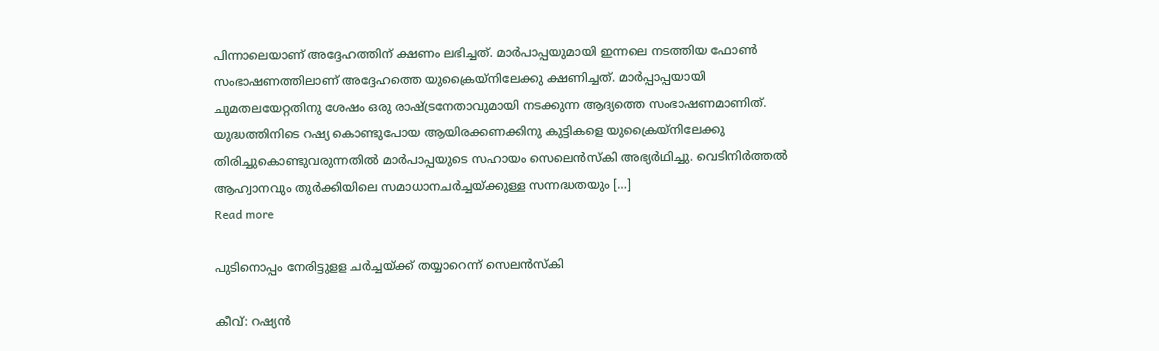പിന്നാലെയാണ് അദ്ദേഹത്തിന് ക്ഷണം ലഭിച്ചത്. മാര്‍പാപ്പയുമായി ഇന്നലെ നടത്തിയ ഫോണ്‍ സംഭാഷണത്തിലാണ് അദ്ദേഹത്തെ യുക്രൈയ്‌നിലേക്കു ക്ഷണിച്ചത്. മാര്‍പ്പാപ്പയായി ചുമതലയേറ്റതിനു ശേഷം ഒരു രാഷ്ട്രനേതാവുമായി നടക്കുന്ന ആദ്യത്തെ സംഭാഷണമാണിത്. യുദ്ധത്തിനിടെ റഷ്യ കൊണ്ടുപോയ ആയിരക്കണക്കിനു കുട്ടികളെ യുക്രൈയ്‌നിലേക്കു തിരിച്ചുകൊണ്ടുവരുന്നതില്‍ മാര്‍പാപ്പയുടെ സഹായം സെലെന്‍സ്‌കി അഭ്യര്‍ഥിച്ചു. വെടിനിര്‍ത്തല്‍ ആഹ്വാനവും തുര്‍ക്കിയിലെ സമാധാനചര്‍ച്ചയ്ക്കുള്ള സന്നദ്ധതയും […]
Read more

പുടിനൊപ്പം നേരിട്ടുളള ചർച്ചയ്ക്ക് തയ്യാറെന്ന് സെലന്‍സ്‌കി

കീവ്: റഷ്യൻ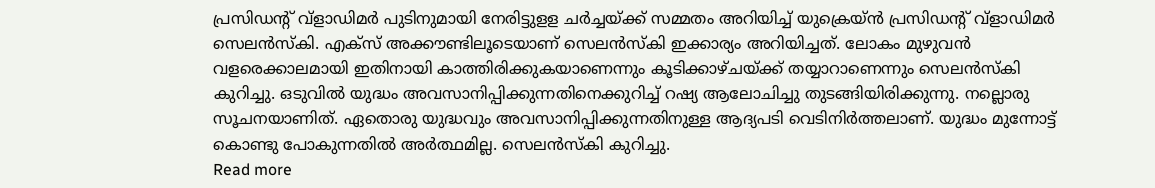പ്രസിഡന്റ് വ്‌ളാഡിമർ പുടിനുമായി നേരിട്ടുളള ചർച്ചയ്ക്ക് സമ്മതം അറിയിച്ച് യുക്രെയ്ൻ പ്രസിഡന്‍റ് വ്ളാഡിമർ സെലന്‍സ്‌കി. എക്സ് അക്കൗണ്ടിലൂടെയാണ് സെലൻസ്കി ഇക്കാര്യം അറിയിച്ചത്. ലോകം മുഴുവൻ വളരെക്കാലമായി ഇതിനായി കാത്തിരിക്കുകയാണെന്നും കൂടിക്കാഴ്ചയ്ക്ക് തയ്യാറാണെന്നും സെലൻസ്കി കുറിച്ചു. ഒടുവിൽ യുദ്ധം അവസാനിപ്പിക്കുന്നതിനെക്കുറിച്ച് റഷ്യ ആലോചിച്ചു തുടങ്ങിയിരിക്കുന്നു. നല്ലൊരു സൂചനയാണിത്. ഏതൊരു യുദ്ധവും അവസാനിപ്പിക്കുന്നതിനുള്ള ആദ്യപടി വെടിനിർത്തലാണ്. യുദ്ധം മുന്നോട്ട് കൊണ്ടു പോകുന്നതിൽ അർത്ഥമില്ല. സെലൻസ്കി കുറിച്ചു.
Read more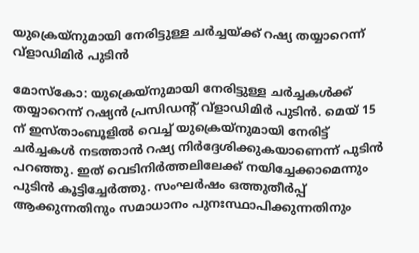യുക്രെയ്നുമായി നേരിട്ടുള്ള ചർച്ചയ്ക്ക് റഷ്യ തയ്യാറെന്ന് വ്‌ളാഡിമിർ പുടിൻ

മോസ്കോ: യുക്രെയ്നുമായി നേരിട്ടുള്ള ചർച്ചകൾക്ക് തയ്യാറെന്ന് റഷ്യൻ പ്രസിഡന്റ് വ്‌ളാഡിമിർ പുടിൻ. മെയ് 15 ന് ഇസ്താംബൂളിൽ വെച്ച് യുക്രെയ്നുമായി നേരിട്ട് ചർച്ചകൾ നടത്താൻ റഷ്യ നിർദ്ദേശിക്കുകയാണെന്ന് പുടിൻ പറഞ്ഞു. ഇത് വെടിനിർത്തലിലേക്ക് നയിച്ചേക്കാമെന്നും പുടിൻ കൂട്ടിച്ചേർത്തു. സംഘർഷം ഒത്തുതീർപ്പ് ആക്കുന്നതിനും സമാധാനം പുനഃസ്ഥാപിക്കുന്നതിനും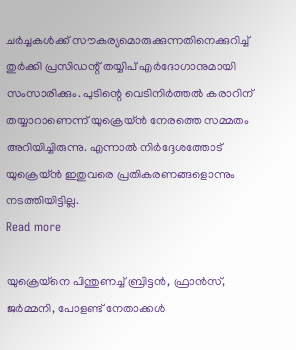ചർച്ചകൾക്ക് സൗകര്യമൊരുക്കുന്നതിനെക്കുറിച്ച് തുർക്കി പ്രസിഡന്റ് തയ്യിപ് എർദോഗാനുമായി സംസാരിക്കും. പുടിന്റെ വെടിനിർത്തൽ കരാറിന് തയ്യാറാണെന്ന് യുക്രെയ്ൻ നേരത്തെ സമ്മതം അറിയിച്ചിരുന്നു. എന്നാൽ നിർദ്ദേശത്തോട് യുക്രെയ്ൻ ഇതുവരെ പ്രതികരണങ്ങളൊന്നും നടത്തിയിട്ടില്ല.
Read more

യുക്രെയ്നെ പിന്തുണച്ച് ബ്രിട്ടൻ, ഫ്രാൻസ്, ജർമ്മനി, പോളണ്ട് നേതാക്കൾ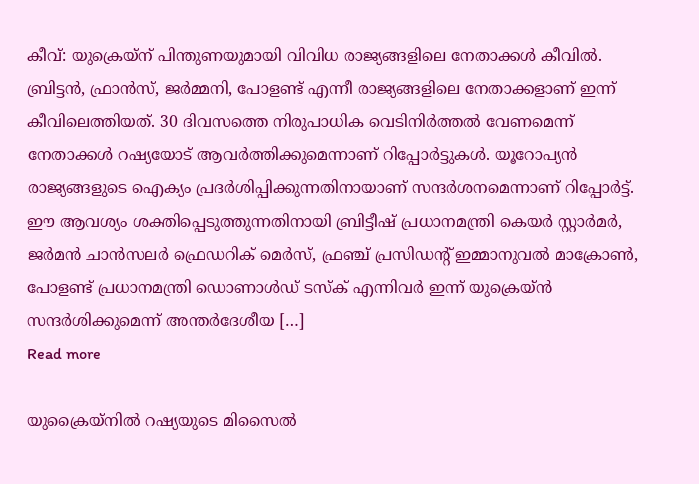കീവ്: യുക്രെയ്ന് പിന്തുണയുമായി വിവിധ രാജ്യങ്ങളിലെ നേതാക്കൾ കീവിൽ. ബ്രിട്ടൻ, ഫ്രാൻസ്, ജർമ്മനി, പോളണ്ട് എന്നീ രാജ്യങ്ങളിലെ നേതാക്കളാണ് ഇന്ന് കീവിലെത്തിയത്. 30 ദിവസത്തെ നിരുപാധിക വെടിനിർത്തൽ വേണമെന്ന് നേതാക്കൾ റഷ്യയോട് ആവർത്തിക്കുമെന്നാണ് റിപ്പോർട്ടുകൾ. യൂറോപ്യൻ രാജ്യങ്ങളുടെ ഐക്യം പ്രദർശിപ്പിക്കുന്നതിനായാണ് സന്ദർശനമെന്നാണ് റിപ്പോർട്ട്. ഈ ആവശ്യം ശക്തിപ്പെടുത്തുന്നതിനായി ബ്രിട്ടീഷ് പ്രധാനമന്ത്രി കെയർ സ്റ്റാർമർ, ജർമൻ ചാൻസലർ ഫ്രെഡറിക് മെർസ്, ഫ്രഞ്ച് പ്രസിഡന്റ് ഇമ്മാനുവൽ മാക്രോണ്‍, പോളണ്ട് പ്രധാനമന്ത്രി ഡൊണാൾഡ് ടസ്ക് എന്നിവർ ഇന്ന് യുക്രെയ്ൻ സന്ദർശിക്കുമെന്ന് അന്തർദേശീയ […]
Read more

യുക്രൈയ്‌നില്‍ റഷ്യയുടെ മിസൈല്‍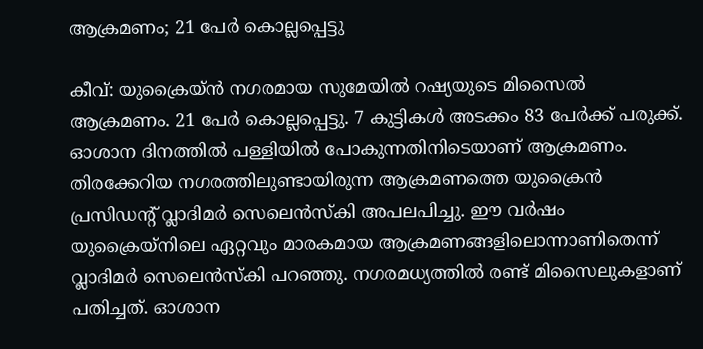ആക്രമണം; 21 പേര്‍ കൊല്ലപ്പെട്ടു

കീവ്: യുക്രൈയ്ന്‍ നഗരമായ സുമേയില്‍ റഷ്യയുടെ മിസൈല്‍ ആക്രമണം. 21 പേര്‍ കൊല്ലപ്പെട്ടു. 7 കുട്ടികള്‍ അടക്കം 83 പേര്‍ക്ക് പരുക്ക്. ഓശാന ദിനത്തില്‍ പള്ളിയില്‍ പോകുന്നതിനിടെയാണ് ആക്രമണം. തിരക്കേറിയ നഗരത്തിലുണ്ടായിരുന്ന ആക്രമണത്തെ യുക്രൈന്‍ പ്രസിഡന്റ് വ്ലാദിമര്‍ സെലെന്‍സ്‌കി അപലപിച്ചു. ഈ വര്‍ഷം യുക്രൈയ്‌നിലെ ഏറ്റവും മാരകമായ ആക്രമണങ്ങളിലൊന്നാണിതെന്ന് വ്ലാദിമര്‍ സെലെന്‍സ്‌കി പറഞ്ഞു. നഗരമധ്യത്തില്‍ രണ്ട് മിസൈലുകളാണ് പതിച്ചത്. ഓശാന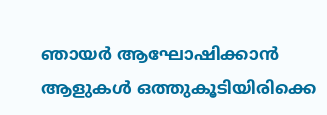ഞായര്‍ ആഘോഷിക്കാന്‍ ആളുകള്‍ ഒത്തുകൂടിയിരിക്കെ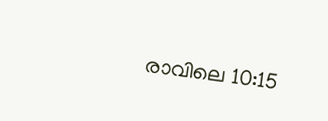രാവിലെ 10:15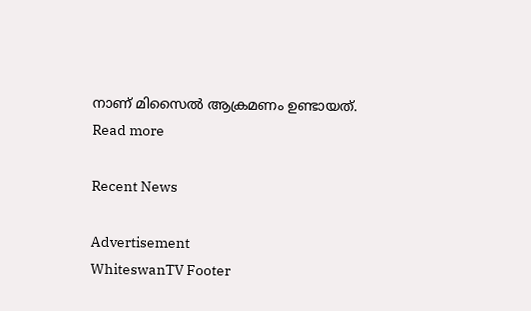നാണ് മിസൈല്‍ ആക്രമണം ഉണ്ടായത്.
Read more

Recent News

Advertisement
WhiteswanTV Footer